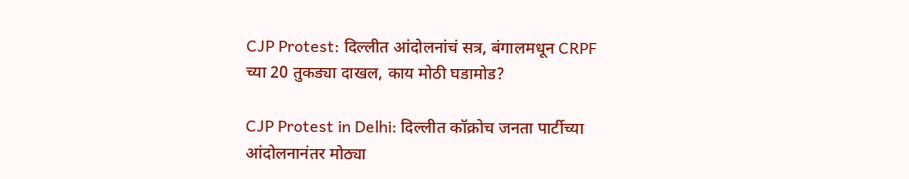CJP Protest: दिल्लीत आंदोलनांचं सत्र, बंगालमधून CRPF च्या 20 तुकड्या दाखल, काय मोठी घडामोड?

CJP Protest in Delhi: दिल्लीत कॉक्रोच जनता पार्टीच्या आंदोलनानंतर मोठ्या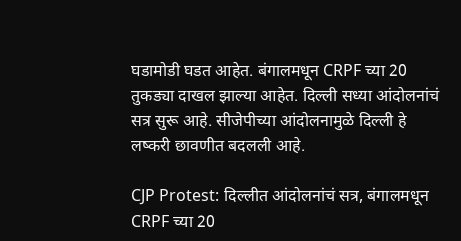घडामोडी घडत आहेत. बंगालमधून CRPF च्या 20 तुकड्या दाखल झाल्या आहेत. दिल्ली सध्या आंदोलनांचं सत्र सुरू आहे. सीजेपीच्या आंदोलनामुळे दिल्ली हे लष्करी छावणीत बदलली आहे.

CJP Protest: दिल्लीत आंदोलनांचं सत्र, बंगालमधून CRPF च्या 20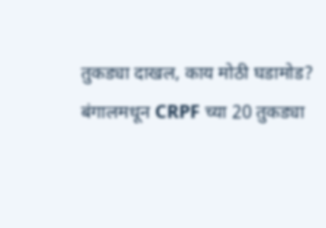तुकड्या दाखल, काय मोठी घडामोड?
बंगालमधून CRPF च्या 20 तुकड्या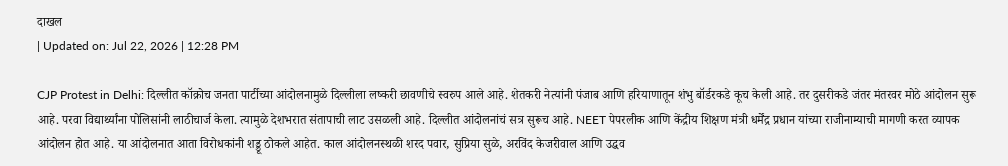दाखल
| Updated on: Jul 22, 2026 | 12:28 PM

CJP Protest in Delhi: दिल्लीत कॉक्रोच जनता पार्टीच्या आंदोलनामुळे दिल्लीला लष्करी छावणीचे स्वरुप आले आहे. शेतकरी नेत्यांनी पंजाब आणि हरियाणातून शंभु बॉर्डरकडे कूच केली आहे. तर दुसरीकडे जंतर मंतरवर मोठे आंदोलन सुरू आहे. परवा विद्यार्थ्यांना पोलिसांनी लाठीचार्ज केला. त्यामुळे देशभरात संतापाची लाट उसळली आहे. दिल्लीत आंदोलनांचं सत्र सुरूच आहे. NEET पेपरलीक आणि केंद्रीय शिक्षण मंत्री धर्मेंद्र प्रधान यांच्या राजीनाम्याची मागणी करत व्यापक आंदोलन होत आहे. या आंदोलनात आता विरोधकांनी शड्डू ठोकले आहेत. काल आंदोलनस्थळी शरद पवार, सुप्रिया सुळे, अरविंद केजरीवाल आणि उद्धव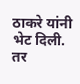ठाकरे यांनी भेट दिली. तर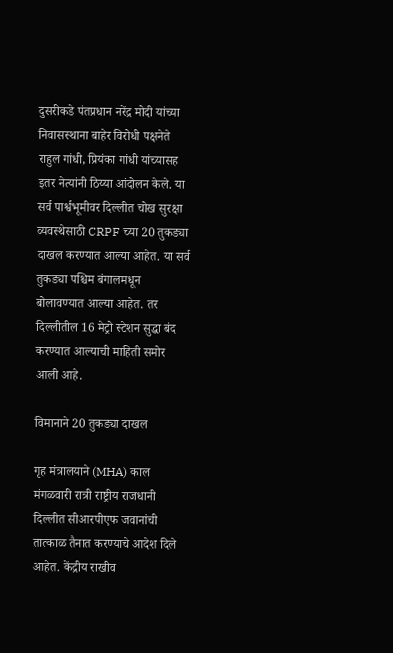दुसरीकडे पंतप्रधान नरेंद्र मोदी यांच्या निवासस्थाना बाहेर विरोधी पक्षनेते राहुल गांधी, प्रियंका गांधी यांच्यासह इतर नेत्यांनी ठिय्या आंदोलन केले. या सर्व पार्श्वभूमीवर दिल्लीत चोख सुरक्षा व्यवस्थेसाठी CRPF च्या 20 तुकड्या दाखल करण्यात आल्या आहेत. या सर्व तुकड्या पश्चिम बंगालमधून बोलावण्यात आल्या आहेत. तर दिल्लीतील 16 मेट्रो स्टेशन सुद्धा बंद करण्यात आल्याची माहिती समोर आली आहे.

विमानाने 20 तुकड्या दाखल

गृह मंत्रालयाने (MHA) काल मंगळवारी रात्री राष्ट्रीय राजधानी दिल्लीत सीआरपीएफ जवानांची तात्काळ तैनात करण्याचे आदेश दिले आहेत. केंद्रीय राखीव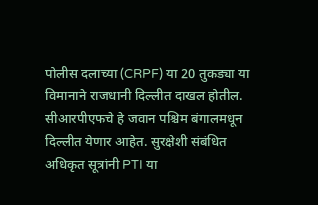पोलीस दलाच्या (CRPF) या 20 तुकड्या या विमानाने राजधानी दिल्लीत दाखल होतील. सीआरपीएफचे हे जवान पश्चिम बंगालमधून दिल्लीत येणार आहेत. सुरक्षेशी संबंधित अधिकृत सूत्रांनी PTI या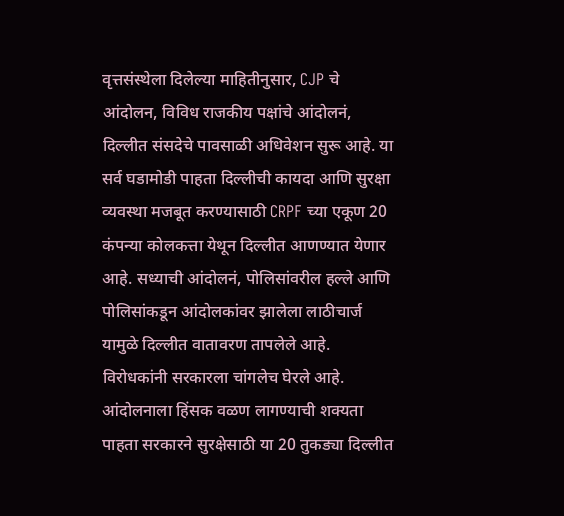वृत्तसंस्थेला दिलेल्या माहितीनुसार, CJP चे आंदोलन, विविध राजकीय पक्षांचे आंदोलनं, दिल्लीत संसदेचे पावसाळी अधिवेशन सुरू आहे. या सर्व घडामोडी पाहता दिल्लीची कायदा आणि सुरक्षा व्यवस्था मजबूत करण्यासाठी CRPF च्या एकूण 20 कंपन्या कोलकत्ता येथून दिल्लीत आणण्यात येणार आहे. सध्याची आंदोलनं, पोलिसांवरील हल्ले आणि पोलिसांकडून आंदोलकांवर झालेला लाठीचार्ज यामुळे दिल्लीत वातावरण तापलेले आहे. विरोधकांनी सरकारला चांगलेच घेरले आहे. आंदोलनाला हिंसक वळण लागण्याची शक्यता पाहता सरकारने सुरक्षेसाठी या 20 तुकड्या दिल्लीत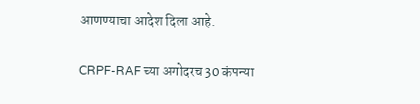आणण्याचा आदेश दिला आहे.

CRPF-RAF च्या अगोदरच 30 कंपन्या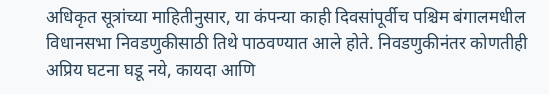अधिकृत सूत्रांच्या माहितीनुसार, या कंपन्या काही दिवसांपूर्वीच पश्चिम बंगालमधील विधानसभा निवडणुकीसाठी तिथे पाठवण्यात आले होते. निवडणुकीनंतर कोणतीही अप्रिय घटना घडू नये, कायदा आणि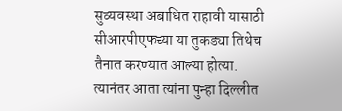सुव्यवस्था अबाधित राहावी यासाठी सीआरपीएफच्या या तुकड्या तिथेच तैनात करण्यात आल्या होत्या. त्यानंतर आता त्यांना पुन्हा दिल्लीत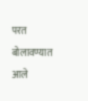परत बोलावण्यात आले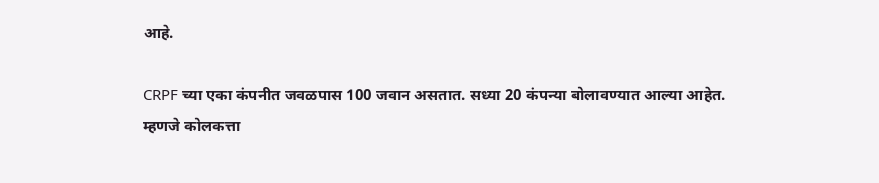आहे.

CRPF च्या एका कंपनीत जवळपास 100 जवान असतात. सध्या 20 कंपन्या बोलावण्यात आल्या आहेत. म्हणजे कोलकत्ता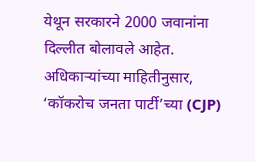येथून सरकारने 2000 जवानांना दिल्लीत बोलावले आहेत. अधिकाऱ्यांच्या माहितीनुसार, ‘कॉकरोच जनता पार्टी’च्या (CJP)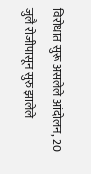विरोधात सुरू असलेले आंदोलन, 20 जुलै रोजीपासून सुरु झालेले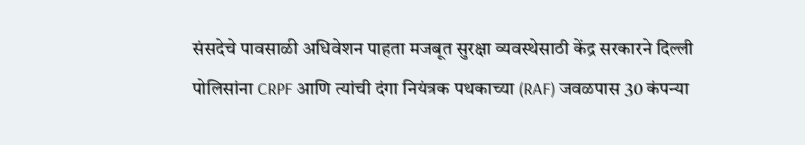संसदेचे पावसाळी अधिवेशन पाहता मजबूत सुरक्षा व्यवस्थेसाठी केंद्र सरकारने दिल्ली पोलिसांना CRPF आणि त्यांची दंगा नियंत्रक पथकाच्या (RAF) जवळपास 30 कंपन्या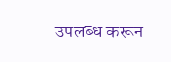उपलब्ध करून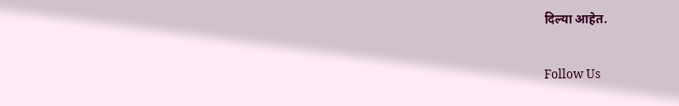दिल्या आहेत.

Follow Us